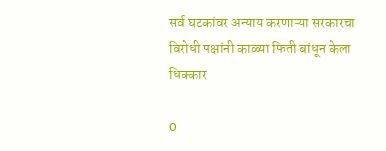सर्व घटकांवर अन्याय करणाऱ्या सरकारचा विरोधी पक्षांनी काळ्या फिती बांधून केला धिक्कार

0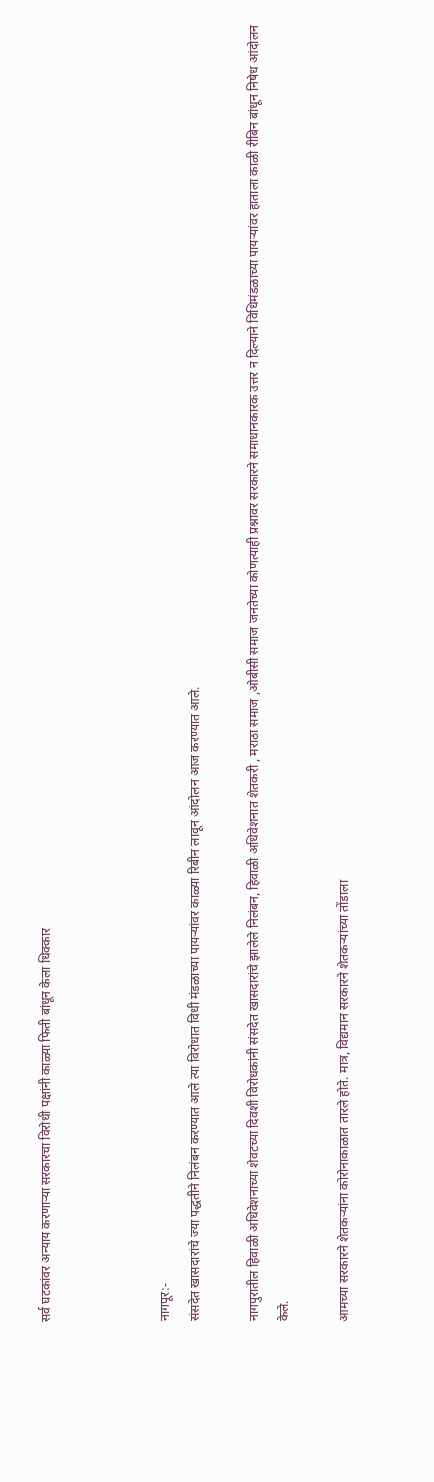सर्व घटकांवर अन्याय करणाऱ्या सरकारचा विरोधी पक्षांनी काळ्या फिती बांधून केला धिक्कार



नागपूर:-
संसदेत खासदारांचे ज्या पद्धतीने निलंबन करण्यात आले त्या विरोधात विधी मंडळाच्या पायऱ्यांवर काळ्या रिबीन लावून आंदोलन आज करण्यात आले.

नागपुरातील हिवाळी अधिवेशनाच्या शेवटच्या दिवशी विरोधकांनी संसदेत खासदारांचे झालेले निलंबन, हिवाळी अधिवेशनात शेतकरी , मराठा समाज ,ओबीसी समाज जनतेच्या कोणत्याही प्रश्नावर सरकारने समाधानकारक उत्तर न दिल्याने विधिमंडळाच्या पायऱ्यांवर हाताला काळी रीबिन बांधून निषेध आंदोलन केले.

आमच्या सरकारने शेतकऱ्यांना कोरोनाकाळात तारले होते. मात्र, विद्यमान सरकारने शेतकऱ्यांच्या तोंडाला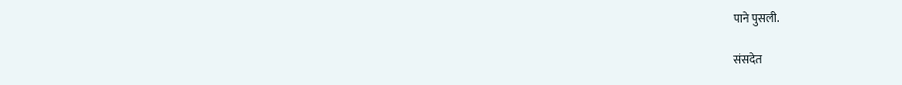पाने पुसली.

संसदेत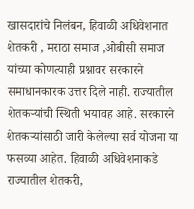खासदारांचे निलंबन, हिवाळी अधिवेशनात शेतकरी , मराठा समाज ,ओबीसी समाज यांच्या कोणत्याही प्रश्नावर सरकारने समाधानकारक उत्तर दिले नाही. राज्यातील शेतकऱ्यांची स्थिती भयावह आहे. सरकारने शेतकऱ्यांसाठी जारी केलेल्या सर्व योजना या फसव्या आहेत. हिवाळी अधिवेशनाकडे राज्यातील शेतकरी,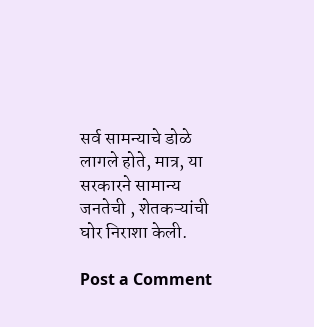सर्व सामन्याचे डोळे लागले होते, मात्र, या सरकारने सामान्य जनतेची , शेतकऱ्यांची घोर निराशा केली.

Post a Comment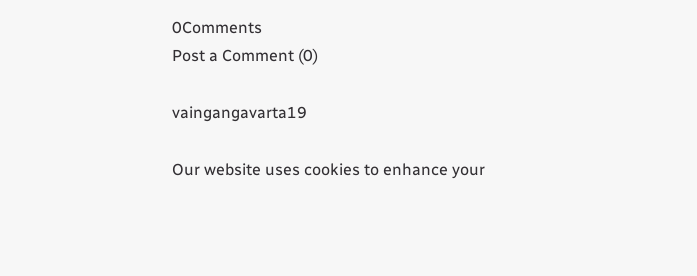0Comments
Post a Comment (0)

vaingangavarta19

Our website uses cookies to enhance your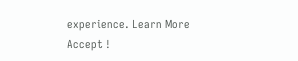experience. Learn More
Accept !